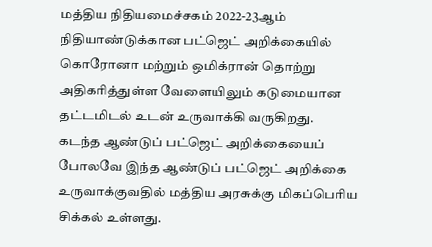மத்திய நிதியமைச்சகம் 2022-23ஆம் நிதியாண்டுக்கான பட்ஜெட் அறிக்கையில் கொரோனா மற்றும் ஒமிக்ரான் தொற்று அதிகரித்துள்ள வேளையிலும் கடுமையான தட்டமிடல் உடன் உருவாக்கி வருகிறது.
கடந்த ஆண்டுப் பட்ஜெட் அறிக்கையைப் போலவே இந்த ஆண்டுப் பட்ஜெட் அறிக்கை உருவாக்குவதில் மத்திய அரசுக்கு மிகப்பெரிய சிக்கல் உள்ளது.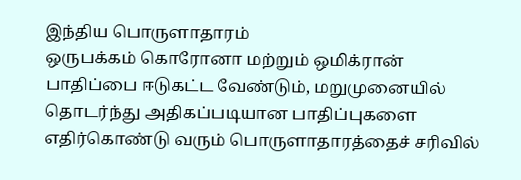இந்திய பொருளாதாரம்
ஒருபக்கம் கொரோனா மற்றும் ஒமிக்ரான் பாதிப்பை ஈடுகட்ட வேண்டும், மறுமுனையில் தொடர்ந்து அதிகப்படியான பாதிப்புகளை எதிர்கொண்டு வரும் பொருளாதாரத்தைச் சரிவில்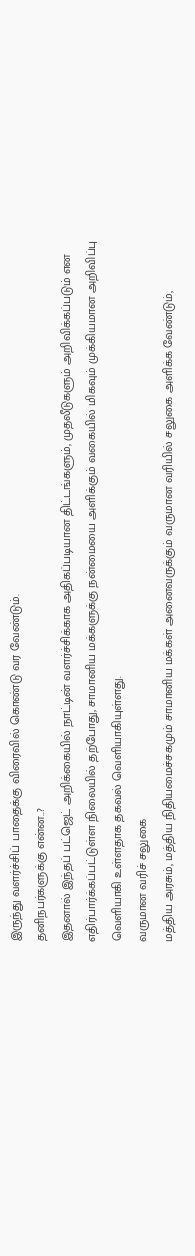இருந்து வளர்ச்சிப் பாதைக்கு விரைவில் கொண்டு வர வேண்டும்.
தனிநபர்களுக்கு என்ன..?
இதனால் இந்தப் பட்ஜெட் அறிக்கையில் நாட்டின் வளர்ச்சிக்காக அதிகப்படியான திட்டங்களும், முதலீடுகளும் அறிவிக்கப்படும் என எதிர்பார்க்கப்பட்டுள்ள நிலையில் தற்போது, சாமானிய மக்களுக்கு நன்மையை அளிக்கும் வகையில் மிகவும் முக்கியமான அறிவிப்பு வெளியாகி உள்ளதாக தகவல் வெளியாகியுள்ளது.
வருமான வரிச் சலுகை
மத்திய அரசும், மத்திய நிதியமைச்சகமும் சாமானிய மக்கள் அனைவருக்கும் வருமான வரியில் சலுகை அளிக்க வேண்டும்,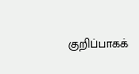குறிப்பாகக்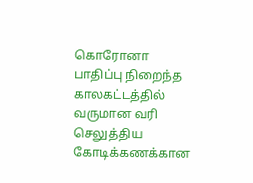கொரோனா பாதிப்பு நிறைந்த காலகட்டத்தில் வருமான வரி செலுத்திய கோடிக்கணக்கான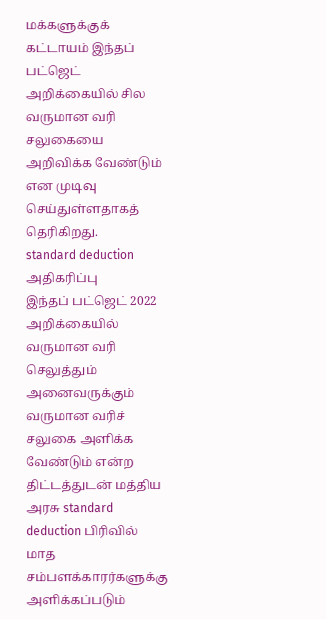மக்களுக்குக் கட்டாயம் இந்தப் பட்ஜெட் அறிக்கையில் சில வருமான வரி சலுகையை அறிவிக்க வேண்டும் என முடிவு செய்துள்ளதாகத் தெரிகிறது.
standard deduction அதிகரிப்பு
இந்தப் பட்ஜெட் 2022 அறிக்கையில் வருமான வரி செலுத்தும் அனைவருக்கும் வருமான வரிச் சலுகை அளிக்க வேண்டும் என்ற திட்டத்துடன் மத்திய அரசு standard deduction பிரிவில் மாத சம்பளக்காரர்களுக்கு அளிக்கப்படும்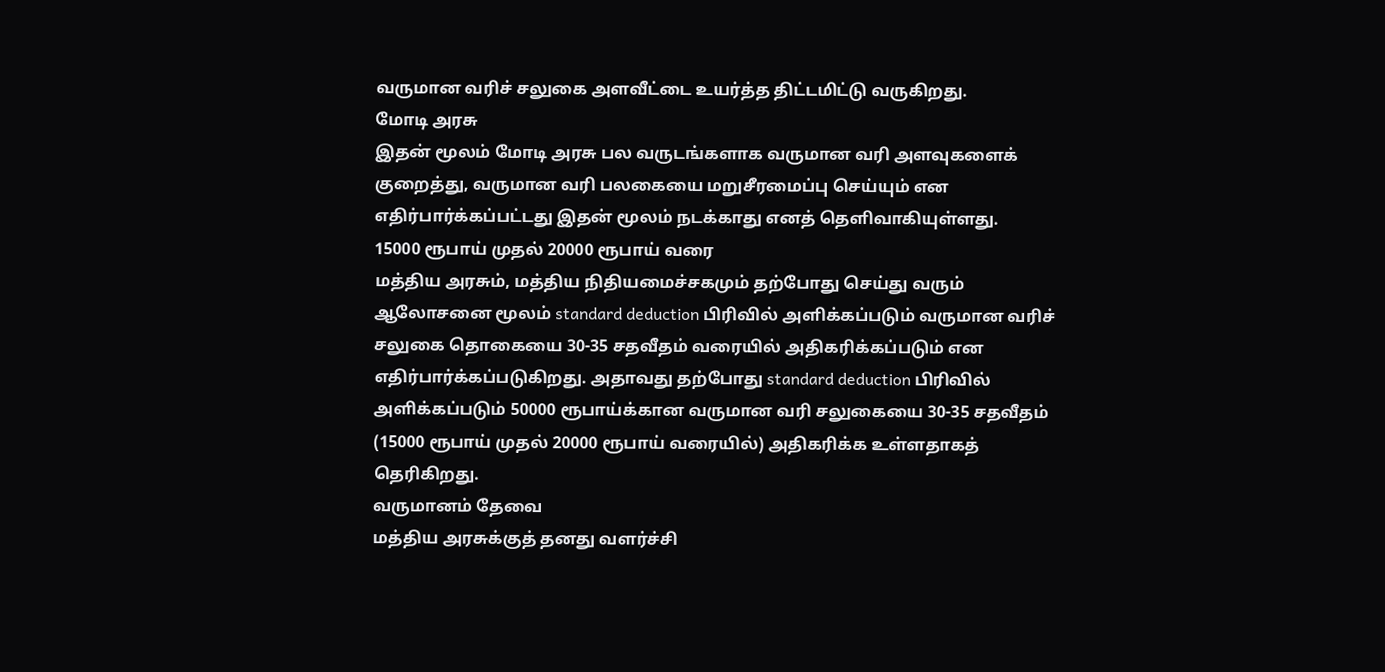வருமான வரிச் சலுகை அளவீட்டை உயர்த்த திட்டமிட்டு வருகிறது.
மோடி அரசு
இதன் மூலம் மோடி அரசு பல வருடங்களாக வருமான வரி அளவுகளைக் குறைத்து, வருமான வரி பலகையை மறுசீரமைப்பு செய்யும் என எதிர்பார்க்கப்பட்டது இதன் மூலம் நடக்காது எனத் தெளிவாகியுள்ளது.
15000 ரூபாய் முதல் 20000 ரூபாய் வரை
மத்திய அரசும், மத்திய நிதியமைச்சகமும் தற்போது செய்து வரும் ஆலோசனை மூலம் standard deduction பிரிவில் அளிக்கப்படும் வருமான வரிச் சலுகை தொகையை 30-35 சதவீதம் வரையில் அதிகரிக்கப்படும் என எதிர்பார்க்கப்படுகிறது. அதாவது தற்போது standard deduction பிரிவில் அளிக்கப்படும் 50000 ரூபாய்க்கான வருமான வரி சலுகையை 30-35 சதவீதம் (15000 ரூபாய் முதல் 20000 ரூபாய் வரையில்) அதிகரிக்க உள்ளதாகத் தெரிகிறது.
வருமானம் தேவை
மத்திய அரசுக்குத் தனது வளர்ச்சி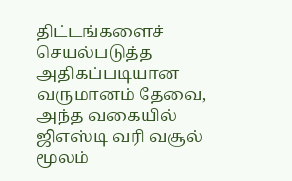திட்டங்களைச் செயல்படுத்த அதிகப்படியான வருமானம் தேவை, அந்த வகையில் ஜிஎஸ்டி வரி வசூல் மூலம்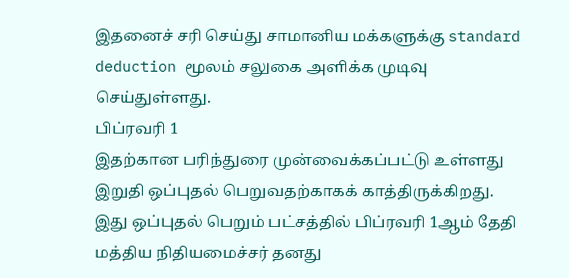இதனைச் சரி செய்து சாமானிய மக்களுக்கு standard deduction மூலம் சலுகை அளிக்க முடிவு செய்துள்ளது.
பிப்ரவரி 1
இதற்கான பரிந்துரை முன்வைக்கப்பட்டு உள்ளது இறுதி ஒப்புதல் பெறுவதற்காகக் காத்திருக்கிறது. இது ஒப்புதல் பெறும் பட்சத்தில் பிப்ரவரி 1ஆம் தேதி மத்திய நிதியமைச்சர் தனது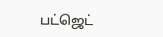பட்ஜெட்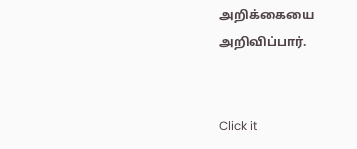அறிக்கையை அறிவிப்பார்.


Click it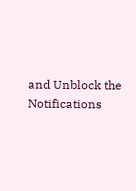and Unblock the Notifications